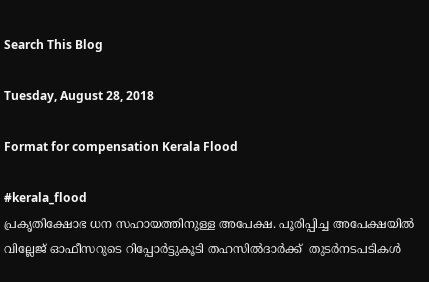Search This Blog

Tuesday, August 28, 2018

Format for compensation Kerala Flood

#kerala_flood
പ്രകൃതിക്ഷോഭ ധന സഹായത്തിനുള്ള അപേക്ഷ. പൂരിപ്പിച്ച അപേക്ഷയിൽ വില്ലേജ് ഓഫീസറുടെ റിപ്പോർട്ടുകൂടി തഹസിൽദാർക്ക്  തുടർനടപടികൾ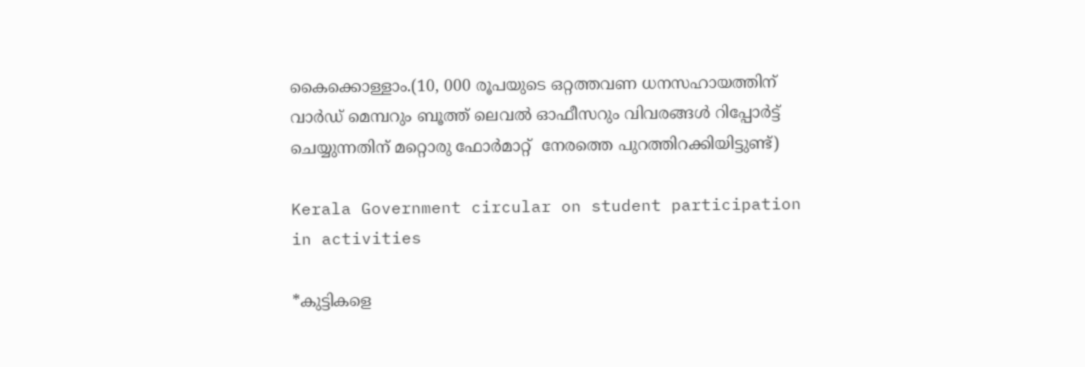കൈക്കൊള്ളാം.(10, 000 രൂപയുടെ ഒറ്റത്തവണ ധനസഹായത്തിന് വാർഡ് മെമ്പറും ബൂത്ത് ലെവൽ ഓഫീസറും വിവരങ്ങൾ റിപ്പോർട്ട് ചെയ്യുന്നതിന് മറ്റൊരു ഫോർമാറ്റ്  നേരത്തെ പുറത്തിറക്കിയിട്ടുണ്ട്)

Kerala Government circular on student participation in activities

*കുട്ടികളെ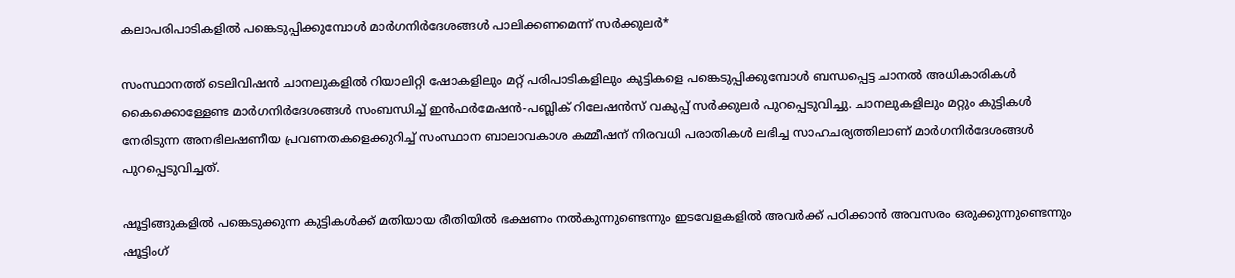കലാപരിപാടികളില്‍ പങ്കെടുപ്പിക്കുമ്പോള്‍ മാര്‍ഗനിര്‍ദേശങ്ങള്‍ പാലിക്കണമെന്ന് സര്‍ക്കുലർ*

സംസ്ഥാനത്ത് ടെലിവിഷന്‍ ചാനലുകളില്‍ റിയാലിറ്റി ഷോകളിലും മറ്റ് പരിപാടികളിലും കുട്ടികളെ പങ്കെടുപ്പിക്കുമ്പോള്‍ ബന്ധപ്പെട്ട ചാനല്‍ അധികാരികള്‍ കൈക്കൊള്ളേണ്ട മാര്‍ഗനിര്‍ദേശങ്ങള്‍ സംബന്ധിച്ച് ഇന്‍ഫര്‍മേഷന്‍-പബ്ലിക് റിലേഷന്‍സ് വകുപ്പ് സര്‍ക്കുലര്‍ പുറപ്പെടുവിച്ചു. ചാനലുകളിലും മറ്റും കുട്ടികള്‍ നേരിടുന്ന അനഭിലഷണീയ പ്രവണതകളെക്കുറിച്ച് സംസ്ഥാന ബാലാവകാശ കമ്മീഷന് നിരവധി പരാതികള്‍ ലഭിച്ച സാഹചര്യത്തിലാണ് മാര്‍ഗനിര്‍ദേശങ്ങള്‍ പുറപ്പെടുവിച്ചത്.

ഷൂട്ടിങ്ങുകളില്‍ പങ്കെടുക്കുന്ന കുട്ടികള്‍ക്ക് മതിയായ രീതിയില്‍ ഭക്ഷണം നല്‍കുന്നുണ്ടെന്നും ഇടവേളകളില്‍ അവര്‍ക്ക് പഠിക്കാന്‍ അവസരം ഒരുക്കുന്നുണ്ടെന്നും ഷൂട്ടിംഗ്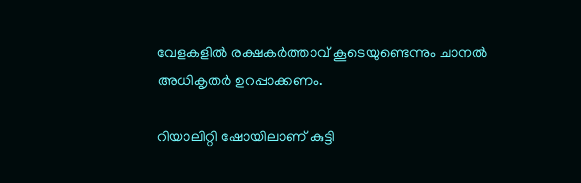വേളകളില്‍ രക്ഷകര്‍ത്താവ് കൂടെയുണ്ടെന്നും ചാനല്‍ അധികൃതര്‍ ഉറപ്പാക്കണം.

റിയാലിറ്റി ഷോയിലാണ് കുട്ടി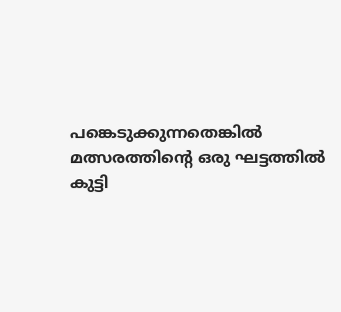പങ്കെടുക്കുന്നതെങ്കില്‍ മത്സരത്തിന്റെ ഒരു ഘട്ടത്തില്‍ കുട്ടി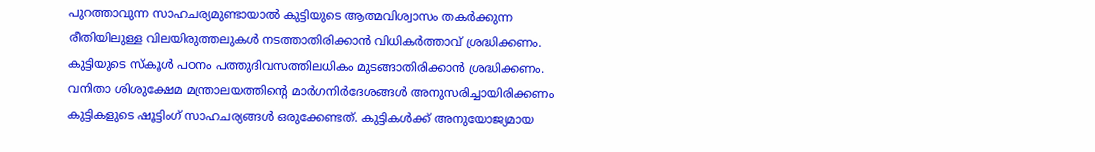പുറത്താവുന്ന സാഹചര്യമുണ്ടായാല്‍ കുട്ടിയുടെ ആത്മവിശ്വാസം തകര്‍ക്കുന്ന രീതിയിലുള്ള വിലയിരുത്തലുകള്‍ നടത്താതിരിക്കാന്‍ വിധികര്‍ത്താവ് ശ്രദ്ധിക്കണം. കുട്ടിയുടെ സ്‌കൂള്‍ പഠനം പത്തുദിവസത്തിലധികം മുടങ്ങാതിരിക്കാന്‍ ശ്രദ്ധിക്കണം. വനിതാ ശിശുക്ഷേമ മന്ത്രാലയത്തിന്റെ മാര്‍ഗനിര്‍ദേശങ്ങള്‍ അനുസരിച്ചായിരിക്കണം കുട്ടികളുടെ ഷൂട്ടിംഗ് സാഹചര്യങ്ങള്‍ ഒരുക്കേണ്ടത്. കുട്ടികള്‍ക്ക് അനുയോജ്യമായ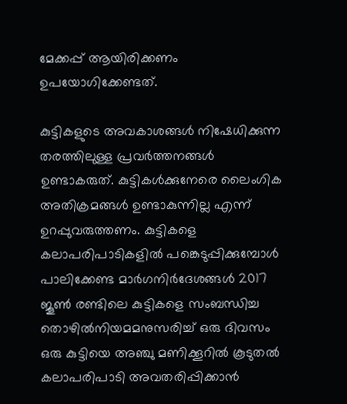മേക്കപ്പ് ആയിരിക്കണം ഉപയോഗിക്കേണ്ടത്.

കുട്ടികളുടെ അവകാശങ്ങള്‍ നിഷേധിക്കുന്ന തരത്തിലുള്ള പ്രവര്‍ത്തനങ്ങള്‍ ഉണ്ടാകരുത്. കുട്ടികള്‍ക്കുനേരെ ലൈംഗിക അതിക്രമങ്ങള്‍ ഉണ്ടാകുന്നില്ല എന്ന് ഉറപ്പുവരുത്തണം. കുട്ടികളെ കലാപരിപാടികളില്‍ പങ്കെടുപ്പിക്കുമ്പോള്‍ പാലിക്കേണ്ട മാര്‍ഗനിര്‍ദേശങ്ങള്‍ 2017 ജൂണ്‍ രണ്ടിലെ കുട്ടികളെ സംബന്ധിച്ച തൊഴില്‍നിയമമനുസരിച്ച് ഒരു ദിവസം ഒരു കുട്ടിയെ അഞ്ചു മണിക്കൂറില്‍ കൂടുതല്‍ കലാപരിപാടി അവതരിപ്പിക്കാന്‍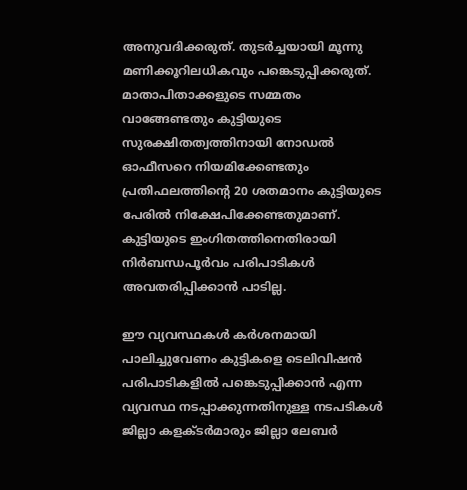അനുവദിക്കരുത്. തുടര്‍ച്ചയായി മൂന്നു മണിക്കൂറിലധികവും പങ്കെടുപ്പിക്കരുത്. മാതാപിതാക്കളുടെ സമ്മതം വാങ്ങേണ്ടതും കുട്ടിയുടെ സുരക്ഷിതത്വത്തിനായി നോഡല്‍ ഓഫീസറെ നിയമിക്കേണ്ടതും പ്രതിഫലത്തിന്റെ 20 ശതമാനം കുട്ടിയുടെ പേരില്‍ നിക്ഷേപിക്കേണ്ടതുമാണ്. കുട്ടിയുടെ ഇംഗിതത്തിനെതിരായി നിര്‍ബന്ധപൂര്‍വം പരിപാടികള്‍ അവതരിപ്പിക്കാന്‍ പാടില്ല.

ഈ വ്യവസ്ഥകള്‍ കര്‍ശനമായി പാലിച്ചുവേണം കുട്ടികളെ ടെലിവിഷന്‍ പരിപാടികളില്‍ പങ്കെടുപ്പിക്കാന്‍ എന്ന വ്യവസ്ഥ നടപ്പാക്കുന്നതിനുള്ള നടപടികള്‍ ജില്ലാ കളക്ടര്‍മാരും ജില്ലാ ലേബര്‍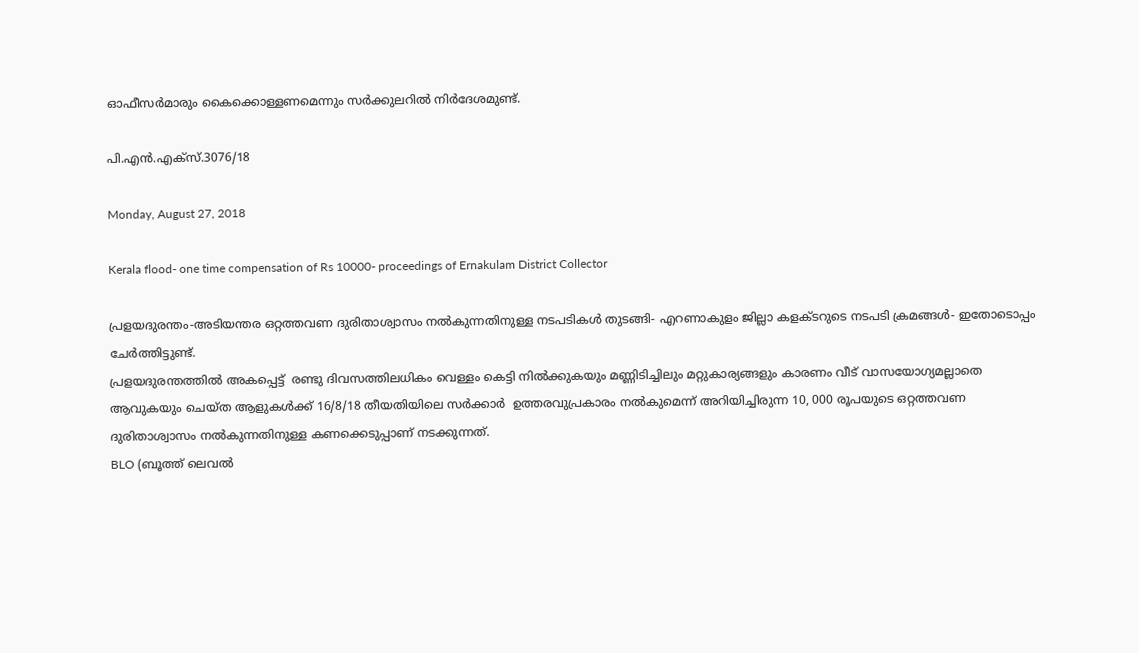ഓഫീസര്‍മാരും കൈക്കൊള്ളണമെന്നും സര്‍ക്കുലറില്‍ നിര്‍ദേശമുണ്ട്.

പി.എന്‍.എക്‌സ്.3076/18

Monday, August 27, 2018

Kerala flood- one time compensation of Rs 10000- proceedings of Ernakulam District Collector

പ്രളയദുരന്തം-അടിയന്തര ഒറ്റത്തവണ ദുരിതാശ്വാസം നൽകുന്നതിനുള്ള നടപടികൾ തുടങ്ങി- എറണാകുളം ജില്ലാ കളക്ടറുടെ നടപടി ക്രമങ്ങൾ- ഇതോടൊപ്പം ചേർത്തിട്ടുണ്ട്.
പ്രളയദുരന്തത്തിൽ അകപ്പെട്ട്  രണ്ടു ദിവസത്തിലധികം വെള്ളം കെട്ടി നിൽക്കുകയും മണ്ണിടിച്ചിലും മറ്റുകാര്യങ്ങളും കാരണം വീട് വാസയോഗ്യമല്ലാതെ ആവുകയും ചെയ്ത ആളുകൾക്ക് 16/8/18 തീയതിയിലെ സർക്കാർ  ഉത്തരവുപ്രകാരം നൽകുമെന്ന് അറിയിച്ചിരുന്ന 10, 000 രൂപയുടെ ഒറ്റത്തവണ ദുരിതാശ്വാസം നൽകുന്നതിനുള്ള കണക്കെടുപ്പാണ് നടക്കുന്നത്.
BLO (ബൂത്ത് ലെവൽ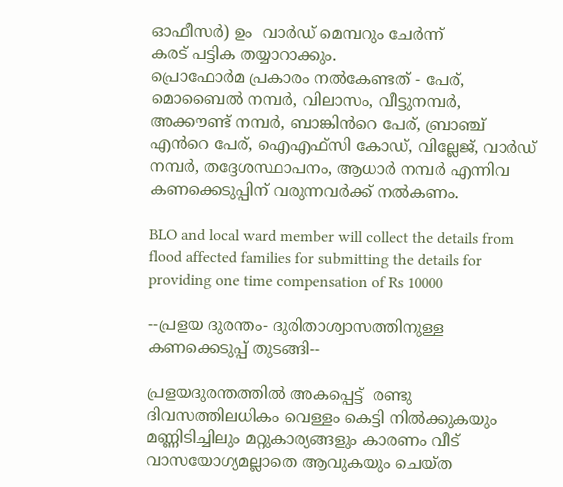ഓഫീസർ) ഉം  വാർഡ് മെമ്പറും ചേർന്ന്
കരട് പട്ടിക തയ്യാറാക്കും.
പ്രൊഫോർമ പ്രകാരം നൽകേണ്ടത് - പേര്, മൊബൈൽ നമ്പർ, വിലാസം, വീട്ടുനമ്പർ,  അക്കൗണ്ട് നമ്പർ, ബാങ്കിൻറെ പേര്, ബ്രാഞ്ച് എൻറെ പേര്, ഐഎഫ്സി കോഡ്, വില്ലേജ്, വാർഡ് നമ്പർ, തദ്ദേശസ്ഥാപനം, ആധാർ നമ്പർ എന്നിവ കണക്കെടുപ്പിന് വരുന്നവർക്ക് നൽകണം.

BLO and local ward member will collect the details from flood affected families for submitting the details for providing one time compensation of Rs 10000

--പ്രളയ ദുരന്തം- ദുരിതാശ്വാസത്തിനുള്ള കണക്കെടുപ്പ് തുടങ്ങി--

പ്രളയദുരന്തത്തിൽ അകപ്പെട്ട്  രണ്ടു ദിവസത്തിലധികം വെള്ളം കെട്ടി നിൽക്കുകയും മണ്ണിടിച്ചിലും മറ്റുകാര്യങ്ങളും കാരണം വീട് വാസയോഗ്യമല്ലാതെ ആവുകയും ചെയ്ത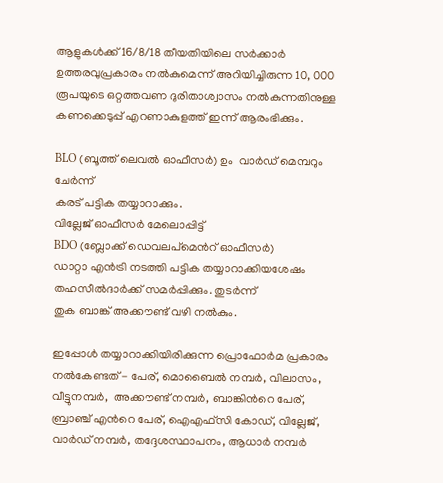ആളുകൾക്ക് 16/8/18 തീയതിയിലെ സർക്കാർ  ഉത്തരവുപ്രകാരം നൽകുമെന്ന് അറിയിച്ചിരുന്ന 10, 000 രൂപയുടെ ഒറ്റത്തവണ ദുരിതാശ്വാസം നൽകുന്നതിനുള്ള കണക്കെടുപ്പ് എറണാകുളത്ത് ഇന്ന് ആരംഭിക്കും.

BLO (ബൂത്ത് ലെവൽ ഓഫീസർ) ഉം  വാർഡ് മെമ്പറും ചേർന്ന്
കരട് പട്ടിക തയ്യാറാക്കും.
വില്ലേജ് ഓഫീസർ മേലൊപ്പിട്ട്
BDO (ബ്ലോക്ക് ഡെവലപ്മെൻറ് ഓഫീസർ)
ഡാറ്റാ എൻട്രി നടത്തി പട്ടിക തയ്യാറാക്കിയശേഷം തഹസീൽദാർക്ക് സമർപ്പിക്കും. തുടർന്ന്
തുക ബാങ്ക് അക്കൗണ്ട് വഴി നൽകും.

ഇപ്പോൾ തയ്യാറാക്കിയിരിക്കുന്ന പ്രൊഫോർമ പ്രകാരം നൽകേണ്ടത് - പേര്, മൊബൈൽ നമ്പർ, വിലാസം, വീട്ടുനമ്പർ,  അക്കൗണ്ട് നമ്പർ, ബാങ്കിൻറെ പേര്, ബ്രാഞ്ച് എൻറെ പേര്, ഐഎഫ്സി കോഡ്, വില്ലേജ്, വാർഡ് നമ്പർ, തദ്ദേശസ്ഥാപനം, ആധാർ നമ്പർ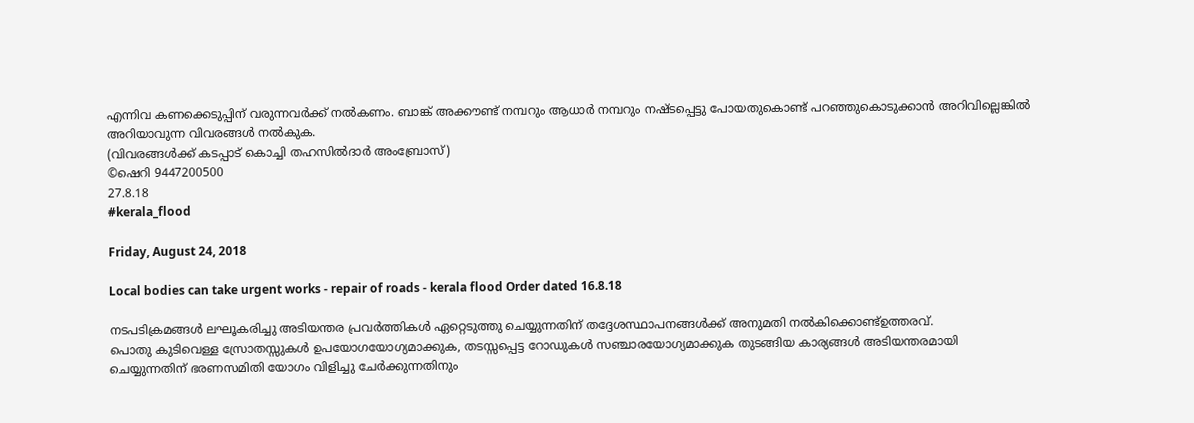എന്നിവ കണക്കെടുപ്പിന് വരുന്നവർക്ക് നൽകണം. ബാങ്ക് അക്കൗണ്ട് നമ്പറും ആധാർ നമ്പറും നഷ്ടപ്പെട്ടു പോയതുകൊണ്ട് പറഞ്ഞുകൊടുക്കാൻ അറിവില്ലെങ്കിൽ അറിയാവുന്ന വിവരങ്ങൾ നൽകുക.
(വിവരങ്ങൾക്ക് കടപ്പാട് കൊച്ചി തഹസിൽദാർ അംബ്രോസ്)
©ഷെറി 9447200500
27.8.18
#kerala_flood

Friday, August 24, 2018

Local bodies can take urgent works - repair of roads - kerala flood Order dated 16.8.18

നടപടിക്രമങ്ങൾ ലഘൂകരിച്ചു അടിയന്തര പ്രവർത്തികൾ ഏറ്റെടുത്തു ചെയ്യുന്നതിന് തദ്ദേശസ്ഥാപനങ്ങൾക്ക് അനുമതി നൽകിക്കൊണ്ട്ഉത്തരവ്.
പൊതു കുടിവെള്ള സ്രോതസ്സുകൾ ഉപയോഗയോഗ്യമാക്കുക, തടസ്സപ്പെട്ട റോഡുകൾ സഞ്ചാരയോഗ്യമാക്കുക തുടങ്ങിയ കാര്യങ്ങൾ അടിയന്തരമായി ചെയ്യുന്നതിന് ഭരണസമിതി യോഗം വിളിച്ചു ചേർക്കുന്നതിനും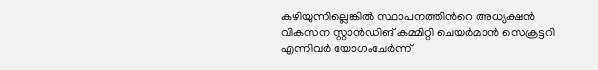കഴിയുന്നില്ലെങ്കിൽ സ്ഥാപനത്തിൻറെ അധ്യക്ഷൻ വികസന സ്റ്റാൻഡിങ് കമ്മിറ്റി ചെയർമാൻ സെക്രട്ടറി എന്നിവർ യോഗംചേർന്ന്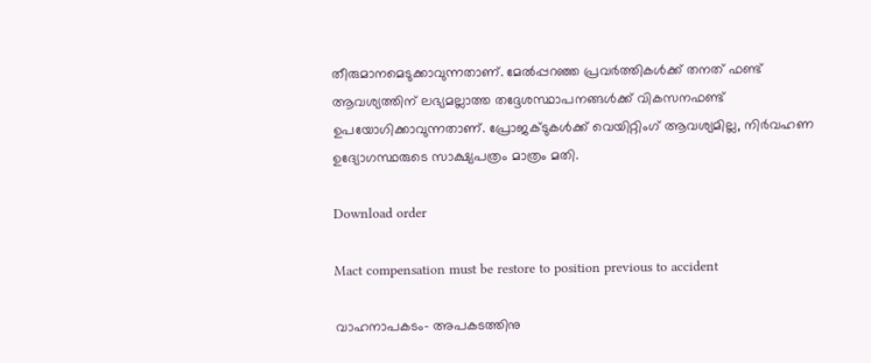തീരുമാനമെടുക്കാവുന്നതാണ്. മേൽപ്പറഞ്ഞ പ്രവർത്തികൾക്ക് തനത് ഫണ്ട് ആവശ്യത്തിന് ലഭ്യമല്ലാത്ത തദ്ദേശസ്ഥാപനങ്ങൾക്ക് വികസനഫണ്ട് ഉപയോഗിക്കാവുന്നതാണ്. പ്രോജക്ടുകൾക്ക് വെയിറ്റിംഗ് ആവശ്യമില്ല, നിർവഹണ ഉദ്യോഗസ്ഥരുടെ സാക്ഷ്യപത്രം മാത്രം മതി.

Download order

Mact compensation must be restore to position previous to accident

വാഹനാപകടം- അപകടത്തിനു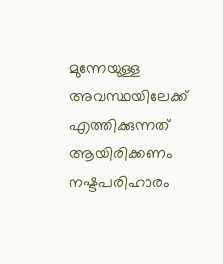മുന്നേയുള്ള അവസ്ഥയിലേക്ക് എത്തിക്കുന്നത് ആയിരിക്കണം നഷ്ടപരിഹാരം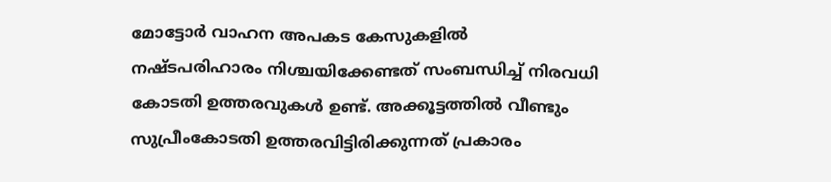മോട്ടോർ വാഹന അപകട കേസുകളിൽ നഷ്ടപരിഹാരം നിശ്ചയിക്കേണ്ടത് സംബന്ധിച്ച് നിരവധി കോടതി ഉത്തരവുകൾ ഉണ്ട്. അക്കൂട്ടത്തിൽ വീണ്ടും സുപ്രീംകോടതി ഉത്തരവിട്ടിരിക്കുന്നത് പ്രകാരം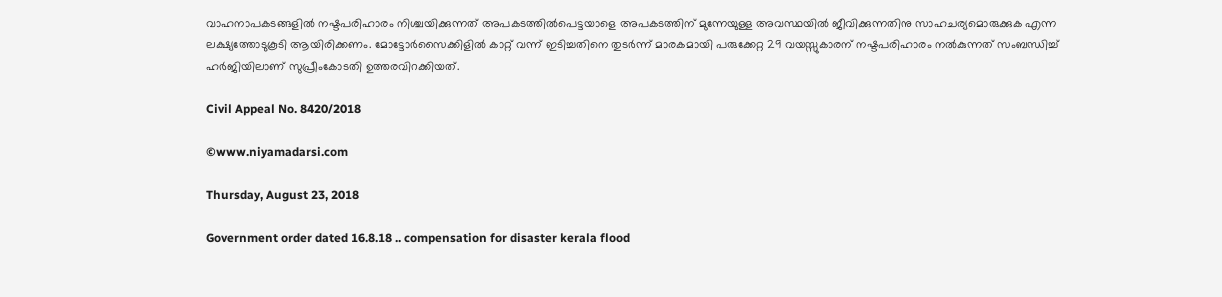വാഹനാപകടങ്ങളിൽ നഷ്ടപരിഹാരം നിശ്ചയിക്കുന്നത് അപകടത്തിൽപെട്ടയാളെ അപകടത്തിന് മുന്നേയുള്ള അവസ്ഥയിൽ ജീവിക്കുന്നതിനു സാഹചര്യമൊരുക്കുക എന്ന ലക്ഷ്യത്തോടുകൂടി ആയിരിക്കണം. മോട്ടോർസൈക്കിളിൽ കാറ്റ് വന്ന് ഇടിച്ചതിനെ തുടർന്ന് മാരകമായി പരുക്കേറ്റ 29 വയസ്സുകാരന് നഷ്ടപരിഹാരം നൽകുന്നത് സംബന്ധിച്ച് ഹർജിയിലാണ് സുപ്രീംകോടതി ഉത്തരവിറക്കിയത്.

Civil Appeal No. 8420/2018

©www.niyamadarsi.com

Thursday, August 23, 2018

Government order dated 16.8.18 .. compensation for disaster kerala flood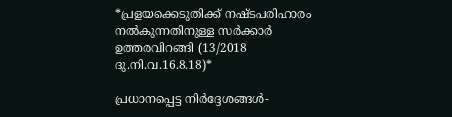*പ്രളയക്കെടുതിക്ക് നഷ്ടപരിഹാരം നൽകുന്നതിനുള്ള സർക്കാർ ഉത്തരവിറങ്ങി (13/2018 ദു.നി.വ.16.8.18)*

പ്രധാനപ്പെട്ട നിർദ്ദേശങ്ങൾ-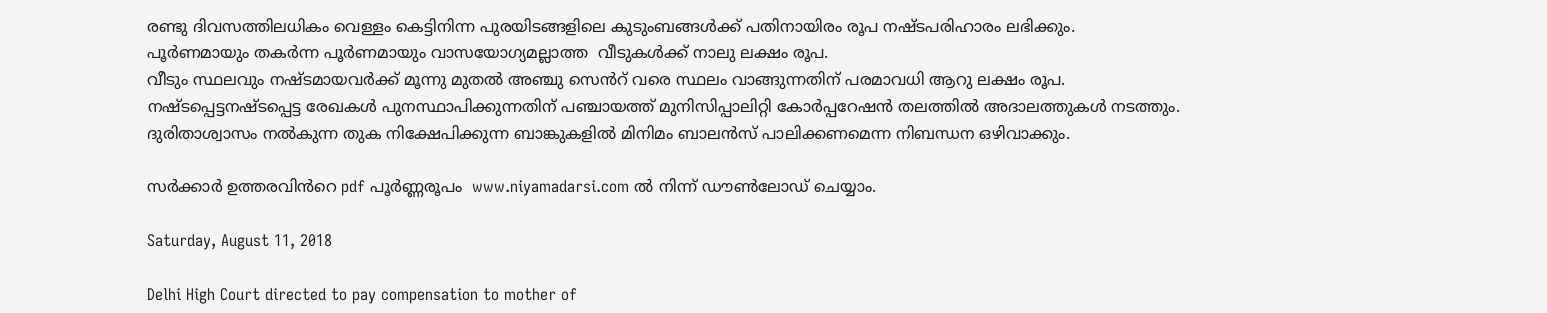രണ്ടു ദിവസത്തിലധികം വെള്ളം കെട്ടിനിന്ന പുരയിടങ്ങളിലെ കുടുംബങ്ങൾക്ക് പതിനായിരം രൂപ നഷ്ടപരിഹാരം ലഭിക്കും.
പൂർണമായും തകർന്ന പൂർണമായും വാസയോഗ്യമല്ലാത്ത  വീടുകൾക്ക് നാലു ലക്ഷം രൂപ.
വീടും സ്ഥലവും നഷ്ടമായവർക്ക് മൂന്നു മുതൽ അഞ്ചു സെൻറ് വരെ സ്ഥലം വാങ്ങുന്നതിന് പരമാവധി ആറു ലക്ഷം രൂപ.
നഷ്ടപ്പെട്ടനഷ്ടപ്പെട്ട രേഖകൾ പുനസ്ഥാപിക്കുന്നതിന് പഞ്ചായത്ത് മുനിസിപ്പാലിറ്റി കോർപ്പറേഷൻ തലത്തിൽ അദാലത്തുകൾ നടത്തും.
ദുരിതാശ്വാസം നൽകുന്ന തുക നിക്ഷേപിക്കുന്ന ബാങ്കുകളിൽ മിനിമം ബാലൻസ് പാലിക്കണമെന്ന നിബന്ധന ഒഴിവാക്കും.

സർക്കാർ ഉത്തരവിൻറെ pdf പൂർണ്ണരൂപം  www.niyamadarsi.com ൽ നിന്ന് ഡൗൺലോഡ് ചെയ്യാം.

Saturday, August 11, 2018

Delhi High Court directed to pay compensation to mother of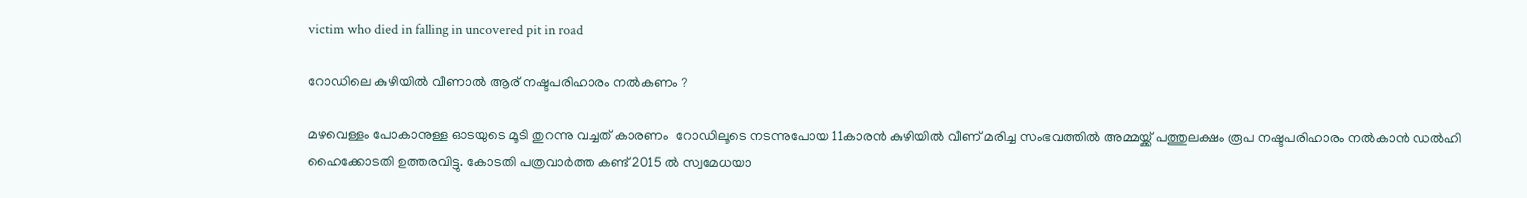victim who died in falling in uncovered pit in road

റോഡിലെ കുഴിയിൽ വീണാൽ ആര് നഷ്ടപരിഹാരം നൽകണം ?

മഴവെള്ളം പോകാനുള്ള ഓടയുടെ മൂടി തുറന്നു വച്ചത് കാരണം  റോഡിലൂടെ നടന്നുപോയ 11കാരൻ കുഴിയിൽ വീണ് മരിച്ച സംഭവത്തിൽ അമ്മയ്ക്ക് പത്തുലക്ഷം രൂപ നഷ്ടപരിഹാരം നൽകാൻ ഡൽഹി ഹൈക്കോടതി ഉത്തരവിട്ടു. കോടതി പത്രവാർത്ത കണ്ട് 2015 ൽ സ്വമേധയാ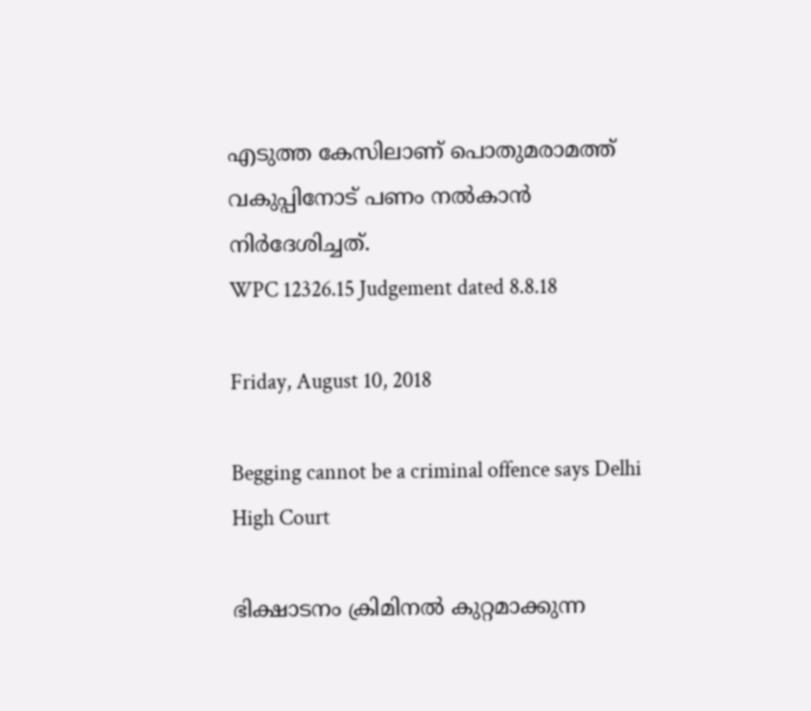എടുത്ത കേസിലാണ് പൊതുമരാമത്ത് വകുപ്പിനോട് പണം നൽകാൻ നിർദേശിച്ചത്.
WPC 12326.15 Judgement dated 8.8.18

Friday, August 10, 2018

Begging cannot be a criminal offence says Delhi High Court

ഭിക്ഷാടനം ക്രിമിനൽ കുറ്റമാക്കുന്ന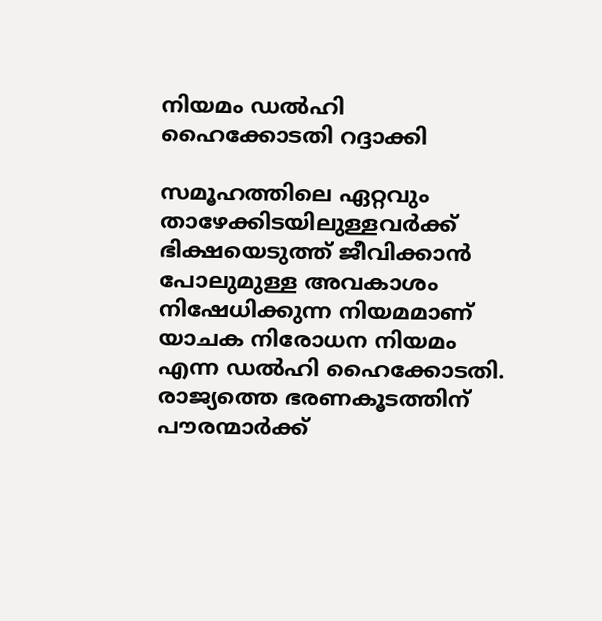നിയമം ഡൽഹി ഹൈക്കോടതി റദ്ദാക്കി

സമൂഹത്തിലെ ഏറ്റവും താഴേക്കിടയിലുള്ളവർക്ക് ഭിക്ഷയെടുത്ത് ജീവിക്കാൻ പോലുമുള്ള അവകാശം നിഷേധിക്കുന്ന നിയമമാണ് യാചക നിരോധന നിയമം എന്ന ഡൽഹി ഹൈക്കോടതി.
രാജ്യത്തെ ഭരണകൂടത്തിന് പൗരന്മാർക്ക്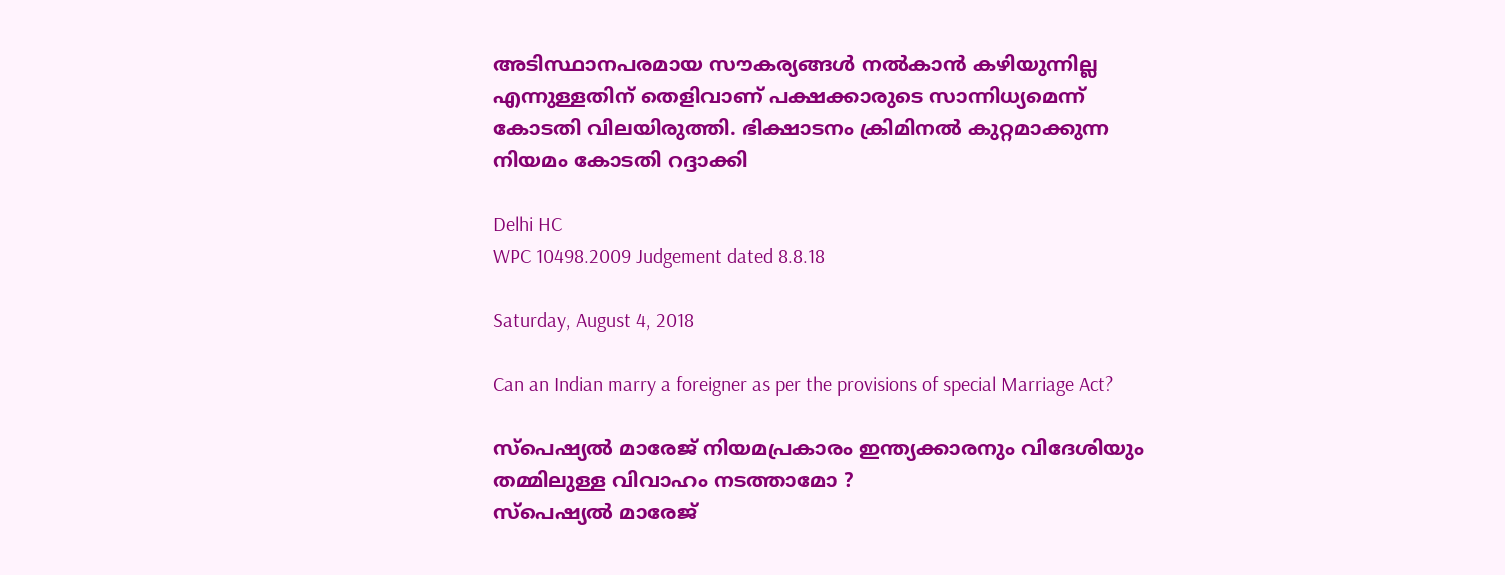അടിസ്ഥാനപരമായ സൗകര്യങ്ങൾ നൽകാൻ കഴിയുന്നില്ല എന്നുള്ളതിന് തെളിവാണ് പക്ഷക്കാരുടെ സാന്നിധ്യമെന്ന് കോടതി വിലയിരുത്തി. ഭിക്ഷാടനം ക്രിമിനൽ കുറ്റമാക്കുന്ന നിയമം കോടതി റദ്ദാക്കി

Delhi HC
WPC 10498.2009 Judgement dated 8.8.18

Saturday, August 4, 2018

Can an Indian marry a foreigner as per the provisions of special Marriage Act?

സ്പെഷ്യൽ മാരേജ് നിയമപ്രകാരം ഇന്ത്യക്കാരനും വിദേശിയും തമ്മിലുള്ള വിവാഹം നടത്താമോ ?
സ്പെഷ്യൽ മാരേജ്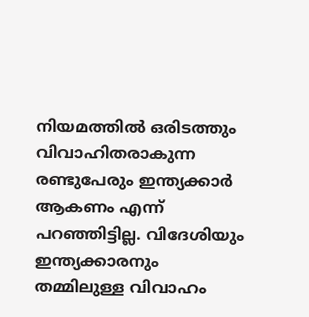നിയമത്തിൽ ഒരിടത്തും വിവാഹിതരാകുന്ന രണ്ടുപേരും ഇന്ത്യക്കാർ ആകണം എന്ന് പറഞ്ഞിട്ടില്ല. വിദേശിയും ഇന്ത്യക്കാരനും തമ്മിലുള്ള വിവാഹം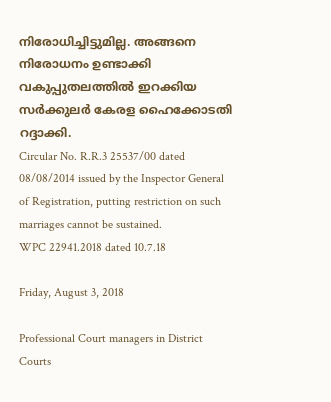നിരോധിച്ചിട്ടുമില്ല. അങ്ങനെ നിരോധനം ഉണ്ടാക്കി വകുപ്പുതലത്തിൽ ഇറക്കിയ സർക്കുലർ കേരള ഹൈക്കോടതി റദ്ദാക്കി.
Circular No. R.R.3 25537/00 dated 08/08/2014 issued by the Inspector General of Registration, putting restriction on such marriages cannot be sustained.
WPC 22941.2018 dated 10.7.18

Friday, August 3, 2018

Professional Court managers in District Courts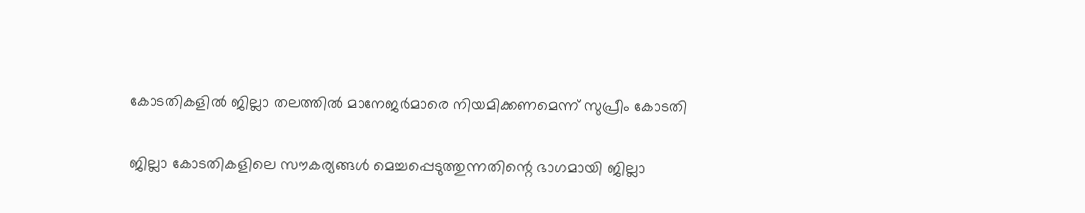കോടതികളിൽ ജില്ലാ തലത്തിൽ മാനേജർമാരെ നിയമിക്കണമെന്ന് സുപ്രീം കോടതി

ജില്ലാ കോടതികളിലെ സൗകര്യങ്ങൾ മെച്ചപ്പെടുത്തുന്നതിന്റെ ഭാഗമായി ജില്ലാ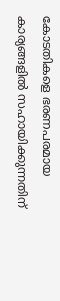കോടതികളെ ഭരണപരമായ കാര്യങ്ങളിൽ സഹായിക്കുന്നതിന്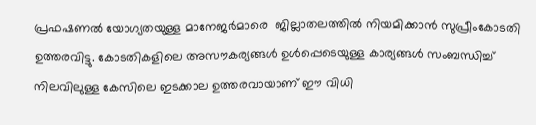പ്രഫഷണൽ യോഗ്യതയുള്ള മാനേജർമാരെ  ജില്ലാതലത്തിൽ നിയമിക്കാൻ സുപ്രീംകോടതി ഉത്തരവിട്ടു. കോടതികളിലെ അസൗകര്യങ്ങൾ ഉൾപ്പെടെയുള്ള കാര്യങ്ങൾ സംബന്ധിച്ച് നിലവിലുള്ള കേസിലെ ഇടക്കാല ഉത്തരവായാണ് ഈ വിധി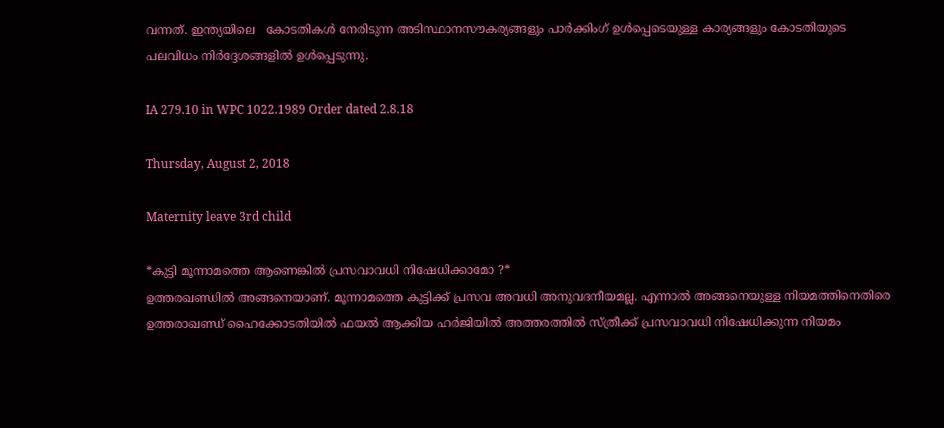വന്നത്. ഇന്ത്യയിലെ   കോടതികൾ നേരിടുന്ന അടിസ്ഥാനസൗകര്യങ്ങളും പാർക്കിംഗ് ഉൾപ്പെടെയുള്ള കാര്യങ്ങളും കോടതിയുടെ പലവിധം നിർദ്ദേശങ്ങളിൽ ഉൾപ്പെടുന്നു.

IA 279.10 in WPC 1022.1989 Order dated 2.8.18

Thursday, August 2, 2018

Maternity leave 3rd child

*കുട്ടി മൂന്നാമത്തെ ആണെങ്കിൽ പ്രസവാവധി നിഷേധിക്കാമോ ?*
ഉത്തരഖണ്ഡിൽ അങ്ങനെയാണ്. മൂന്നാമത്തെ കുട്ടിക്ക് പ്രസവ അവധി അനുവദനീയമല്ല. എന്നാൽ അങ്ങനെയുള്ള നിയമത്തിനെതിരെ ഉത്തരാഖണ്ഡ് ഹൈക്കോടതിയിൽ ഫയൽ ആക്കിയ ഹർജിയിൽ അത്തരത്തിൽ സ്ത്രീക്ക് പ്രസവാവധി നിഷേധിക്കുന്ന നിയമം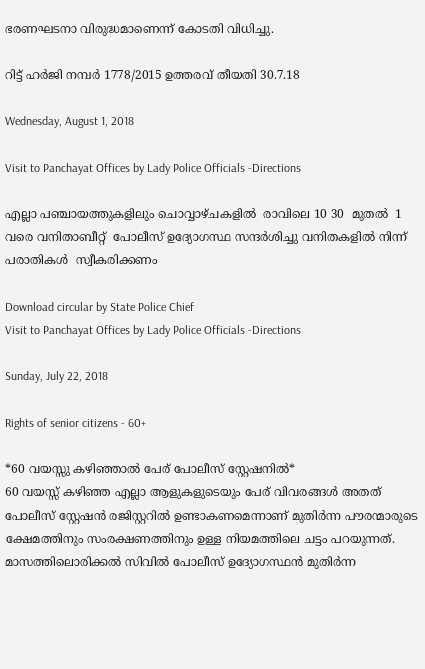ഭരണഘടനാ വിരുദ്ധമാണെന്ന് കോടതി വിധിച്ചു.

റിട്ട് ഹർജി നമ്പർ 1778/2015 ഉത്തരവ് തീയതി 30.7.18

Wednesday, August 1, 2018

Visit to Panchayat Offices by Lady Police Officials -Directions

എല്ലാ പഞ്ചായത്തുകളിലും ചൊവ്വാഴ്‌ചകളിൽ  രാവിലെ 10 30  മുതൽ  1  വരെ വനിതാബീറ്റ്  പോലീസ് ഉദ്യോഗസ്ഥ സന്ദർശിച്ചു വനിതകളിൽ നിന്ന് പരാതികൾ  സ്വീകരിക്കണം

Download circular by State Police Chief
Visit to Panchayat Offices by Lady Police Officials -Directions

Sunday, July 22, 2018

Rights of senior citizens - 60+

*60 വയസ്സു കഴിഞ്ഞാൽ പേര് പോലീസ് സ്റ്റേഷനിൽ*
60 വയസ്സ് കഴിഞ്ഞ എല്ലാ ആളുകളുടെയും പേര് വിവരങ്ങൾ അതത് പോലീസ് സ്റ്റേഷൻ രജിസ്റ്ററിൽ ഉണ്ടാകണമെന്നാണ് മുതിർന്ന പൗരന്മാരുടെ ക്ഷേമത്തിനും സംരക്ഷണത്തിനും ഉള്ള നിയമത്തിലെ ചട്ടം പറയുന്നത്. മാസത്തിലൊരിക്കൽ സിവിൽ പോലീസ് ഉദ്യോഗസ്ഥൻ മുതിർന്ന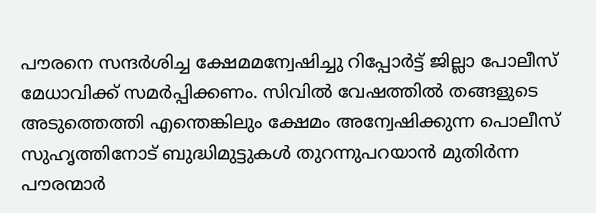പൗരനെ സന്ദർശിച്ച ക്ഷേമമന്വേഷിച്ചു റിപ്പോർട്ട് ജില്ലാ പോലീസ് മേധാവിക്ക് സമർപ്പിക്കണം. സിവിൽ വേഷത്തിൽ തങ്ങളുടെ അടുത്തെത്തി എന്തെങ്കിലും ക്ഷേമം അന്വേഷിക്കുന്ന പൊലീസ് സുഹൃത്തിനോട് ബുദ്ധിമുട്ടുകൾ തുറന്നുപറയാൻ മുതിർന്ന പൗരന്മാർ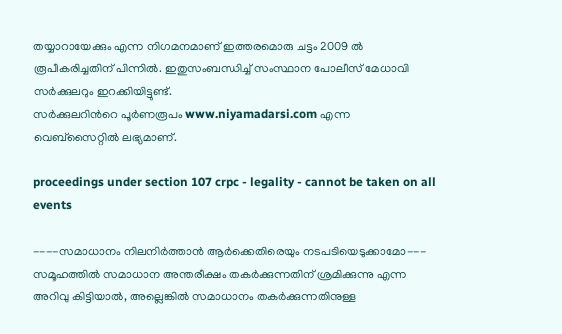തയ്യാറായേക്കും എന്ന നിഗമനമാണ് ഇത്തരമൊരു ചട്ടം 2009 ൽ രൂപീകരിച്ചതിന് പിന്നിൽ. ഇതുസംബന്ധിച്ച് സംസ്ഥാന പോലീസ് മേധാവി സർക്കുലറും ഇറക്കിയിട്ടുണ്ട്.
സർക്കുലറിൻറെ പൂർണരൂപം www.niyamadarsi.com എന്ന
വെബ്സൈറ്റിൽ ലഭ്യമാണ്.

proceedings under section 107 crpc - legality - cannot be taken on all events

----സമാധാനം നിലനിർത്താൻ ആർക്കെതിരെയും നടപടിയെടുക്കാമോ---
സമൂഹത്തിൽ സമാധാന അന്തരീക്ഷം തകർക്കുന്നതിന് ശ്രമിക്കുന്നു എന്ന അറിവു കിട്ടിയാൽ, അല്ലെങ്കിൽ സമാധാനം തകർക്കുന്നതിനുള്ള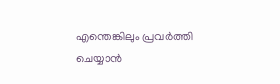എന്തെങ്കിലും പ്രവർത്തി ചെയ്യാൻ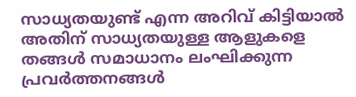സാധ്യതയുണ്ട് എന്ന അറിവ് കിട്ടിയാൽ അതിന് സാധ്യതയുള്ള ആളുകളെ തങ്ങൾ സമാധാനം ലംഘിക്കുന്ന പ്രവർത്തനങ്ങൾ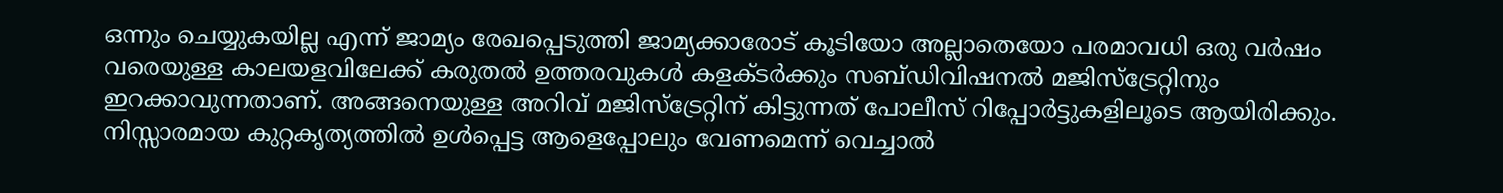ഒന്നും ചെയ്യുകയില്ല എന്ന് ജാമ്യം രേഖപ്പെടുത്തി ജാമ്യക്കാരോട് കൂടിയോ അല്ലാതെയോ പരമാവധി ഒരു വർഷം വരെയുള്ള കാലയളവിലേക്ക് കരുതൽ ഉത്തരവുകൾ കളക്ടർക്കും സബ്ഡിവിഷനൽ മജിസ്ട്രേറ്റിനും ഇറക്കാവുന്നതാണ്. അങ്ങനെയുള്ള അറിവ് മജിസ്ട്രേറ്റിന് കിട്ടുന്നത് പോലീസ് റിപ്പോർട്ടുകളിലൂടെ ആയിരിക്കും. നിസ്സാരമായ കുറ്റകൃത്യത്തിൽ ഉൾപ്പെട്ട ആളെപ്പോലും വേണമെന്ന് വെച്ചാൽ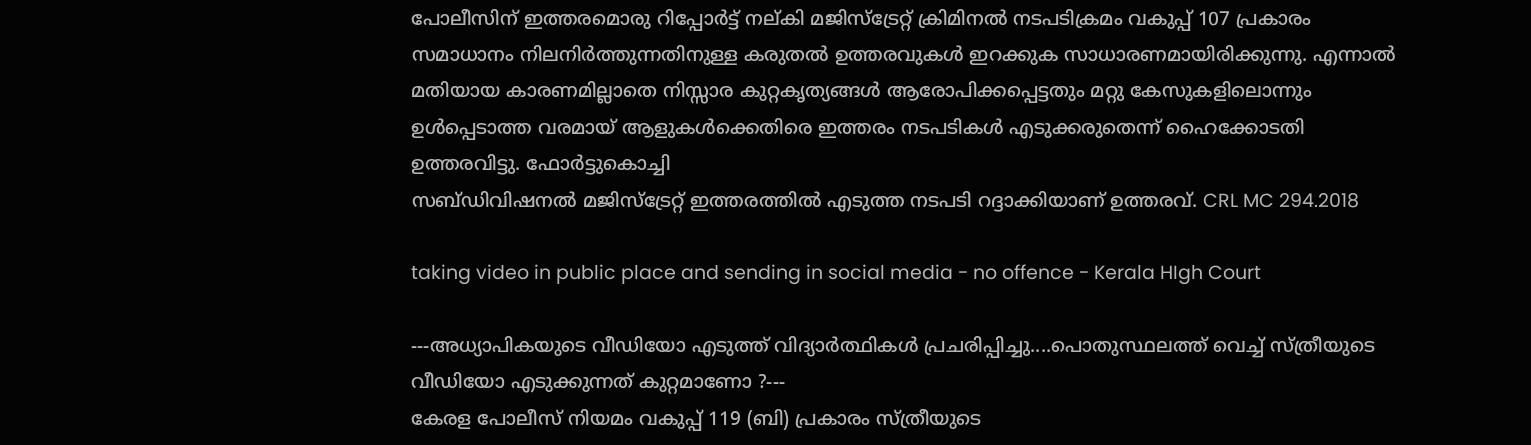പോലീസിന് ഇത്തരമൊരു റിപ്പോർട്ട് നല്കി മജിസ്ട്രേറ്റ് ക്രിമിനൽ നടപടിക്രമം വകുപ്പ് 107 പ്രകാരം സമാധാനം നിലനിർത്തുന്നതിനുള്ള കരുതൽ ഉത്തരവുകൾ ഇറക്കുക സാധാരണമായിരിക്കുന്നു. എന്നാൽ മതിയായ കാരണമില്ലാതെ നിസ്സാര കുറ്റകൃത്യങ്ങൾ ആരോപിക്കപ്പെട്ടതും മറ്റു കേസുകളിലൊന്നും ഉൾപ്പെടാത്ത വരമായ് ആളുകൾക്കെതിരെ ഇത്തരം നടപടികൾ എടുക്കരുതെന്ന് ഹൈക്കോടതി ഉത്തരവിട്ടു. ഫോർട്ടുകൊച്ചി
സബ്ഡിവിഷനൽ മജിസ്ട്രേറ്റ് ഇത്തരത്തിൽ എടുത്ത നടപടി റദ്ദാക്കിയാണ് ഉത്തരവ്. CRL MC 294.2018

taking video in public place and sending in social media - no offence - Kerala HIgh Court

---അധ്യാപികയുടെ വീഡിയോ എടുത്ത് വിദ്യാർത്ഥികൾ പ്രചരിപ്പിച്ചു....പൊതുസ്ഥലത്ത് വെച്ച് സ്ത്രീയുടെ വീഡിയോ എടുക്കുന്നത് കുറ്റമാണോ ?---
കേരള പോലീസ് നിയമം വകുപ്പ് 119 (ബി) പ്രകാരം സ്ത്രീയുടെ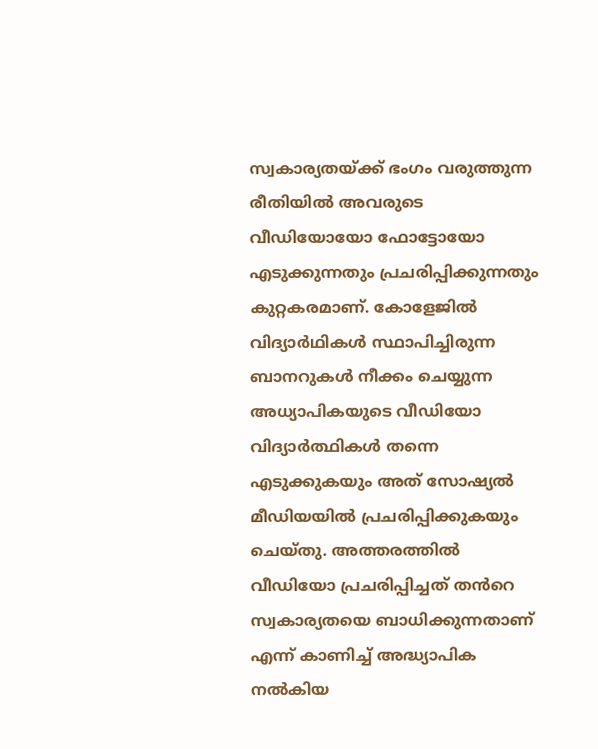സ്വകാര്യതയ്ക്ക് ഭംഗം വരുത്തുന്ന രീതിയിൽ അവരുടെ വീഡിയോയോ ഫോട്ടോയോ എടുക്കുന്നതും പ്രചരിപ്പിക്കുന്നതും കുറ്റകരമാണ്. കോളേജിൽ വിദ്യാർഥികൾ സ്ഥാപിച്ചിരുന്ന ബാനറുകൾ നീക്കം ചെയ്യുന്ന അധ്യാപികയുടെ വീഡിയോ വിദ്യാർത്ഥികൾ തന്നെ എടുക്കുകയും അത് സോഷ്യൽ മീഡിയയിൽ പ്രചരിപ്പിക്കുകയും ചെയ്തു. അത്തരത്തിൽ വീഡിയോ പ്രചരിപ്പിച്ചത് തൻറെ സ്വകാര്യതയെ ബാധിക്കുന്നതാണ് എന്ന് കാണിച്ച് അദ്ധ്യാപിക നൽകിയ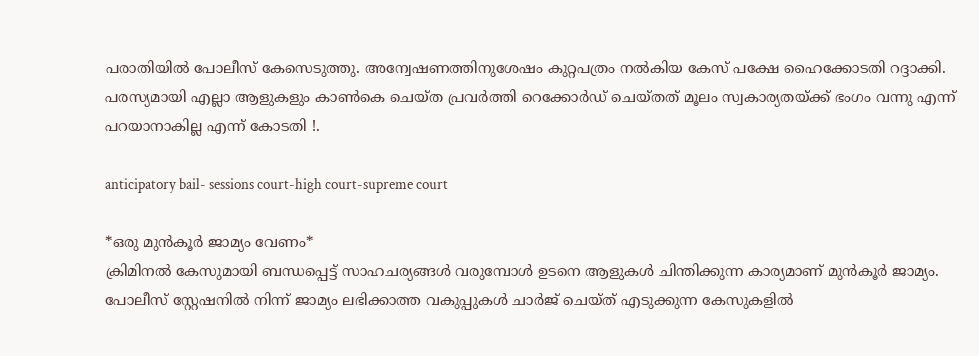പരാതിയിൽ പോലീസ് കേസെടുത്തു. അന്വേഷണത്തിനുശേഷം കുറ്റപത്രം നൽകിയ കേസ് പക്ഷേ ഹൈക്കോടതി റദ്ദാക്കി. പരസ്യമായി എല്ലാ ആളുകളും കാൺകെ ചെയ്ത പ്രവർത്തി റെക്കോർഡ് ചെയ്തത് മൂലം സ്വകാര്യതയ്ക്ക് ഭംഗം വന്നു എന്ന് പറയാനാകില്ല എന്ന് കോടതി !.

anticipatory bail- sessions court-high court-supreme court

*ഒരു മുൻകൂർ ജാമ്യം വേണം*
ക്രിമിനൽ കേസുമായി ബന്ധപ്പെട്ട് സാഹചര്യങ്ങൾ വരുമ്പോൾ ഉടനെ ആളുകൾ ചിന്തിക്കുന്ന കാര്യമാണ് മുൻകൂർ ജാമ്യം. പോലീസ് സ്റ്റേഷനിൽ നിന്ന് ജാമ്യം ലഭിക്കാത്ത വകുപ്പുകൾ ചാർജ് ചെയ്ത് എടുക്കുന്ന കേസുകളിൽ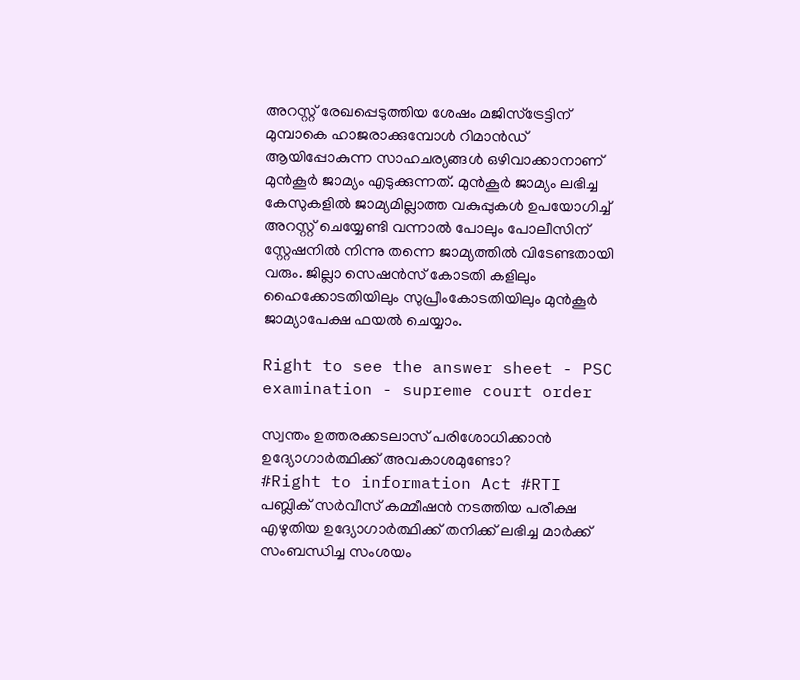അറസ്റ്റ് രേഖപ്പെടുത്തിയ ശേഷം മജിസ്ട്രേട്ടിന് മുമ്പാകെ ഹാജരാക്കുമ്പോൾ റിമാൻഡ് ആയിപ്പോകുന്ന സാഹചര്യങ്ങൾ ഒഴിവാക്കാനാണ് മുൻകൂർ ജാമ്യം എടുക്കുന്നത്. മുൻകൂർ ജാമ്യം ലഭിച്ച കേസുകളിൽ ജാമ്യമില്ലാത്ത വകുപ്പുകൾ ഉപയോഗിച്ച് അറസ്റ്റ് ചെയ്യേണ്ടി വന്നാൽ പോലും പോലീസിന് സ്റ്റേഷനിൽ നിന്നു തന്നെ ജാമ്യത്തിൽ വിടേണ്ടതായി വരും. ജില്ലാ സെഷൻസ് കോടതി കളിലും ഹൈക്കോടതിയിലും സുപ്രീംകോടതിയിലും മുൻകൂർ ജാമ്യാപേക്ഷ ഫയൽ ചെയ്യാം.

Right to see the answer sheet - PSC examination - supreme court order

സ്വന്തം ഉത്തരക്കടലാസ് പരിശോധിക്കാൻ ഉദ്യോഗാർത്ഥിക്ക് അവകാശമുണ്ടോ?
#Right to information Act #RTI
പബ്ലിക് സർവീസ് കമ്മീഷൻ നടത്തിയ പരീക്ഷ എഴുതിയ ഉദ്യോഗാർത്ഥിക്ക് തനിക്ക് ലഭിച്ച മാർക്ക് സംബന്ധിച്ച സംശയം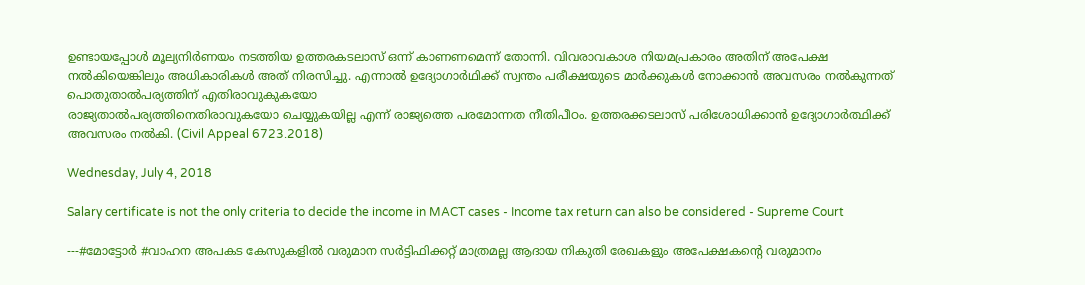ഉണ്ടായപ്പോൾ മൂല്യനിർണയം നടത്തിയ ഉത്തരകടലാസ് ഒന്ന് കാണണമെന്ന് തോന്നി. വിവരാവകാശ നിയമപ്രകാരം അതിന് അപേക്ഷ നൽകിയെങ്കിലും അധികാരികൾ അത് നിരസിച്ചു. എന്നാൽ ഉദ്യോഗാർഥിക്ക് സ്വന്തം പരീക്ഷയുടെ മാർക്കുകൾ നോക്കാൻ അവസരം നൽകുന്നത് പൊതുതാൽപര്യത്തിന് എതിരാവുകുകയോ
രാജ്യതാൽപര്യത്തിനെതിരാവുകയോ ചെയ്യുകയില്ല എന്ന് രാജ്യത്തെ പരമോന്നത നീതിപീഠം. ഉത്തരക്കടലാസ് പരിശോധിക്കാൻ ഉദ്യോഗാർത്ഥിക്ക് അവസരം നൽകി. (Civil Appeal 6723.2018)

Wednesday, July 4, 2018

Salary certificate is not the only criteria to decide the income in MACT cases - Income tax return can also be considered - Supreme Court

---#മോട്ടോർ #വാഹന അപകട കേസുകളിൽ വരുമാന സർട്ടിഫിക്കറ്റ് മാത്രമല്ല ആദായ നികുതി രേഖകളും അപേക്ഷകന്റെ വരുമാനം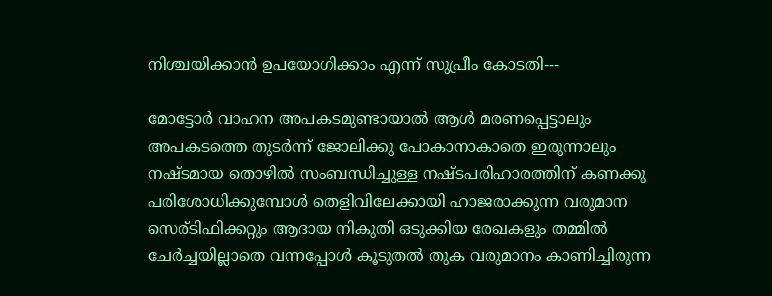നിശ്ചയിക്കാൻ ഉപയോഗിക്കാം എന്ന് സുപ്രീം കോടതി---

മോട്ടോർ വാഹന അപകടമുണ്ടായാൽ ആൾ മരണപ്പെട്ടാലും അപകടത്തെ തുടർന്ന് ജോലിക്കു പോകാനാകാതെ ഇരുന്നാലും നഷ്ടമായ തൊഴിൽ സംബന്ധിച്ചുള്ള നഷ്ടപരിഹാരത്തിന് കണക്കു പരിശോധിക്കുമ്പോൾ തെളിവിലേക്കായി ഹാജരാക്കുന്ന വരുമാന സെര്ടിഫിക്കറ്റും ആദായ നികുതി ഒടുക്കിയ രേഖകളും തമ്മിൽ ചേർച്ചയില്ലാതെ വന്നപ്പോൾ കൂടുതൽ തുക വരുമാനം കാണിച്ചിരുന്ന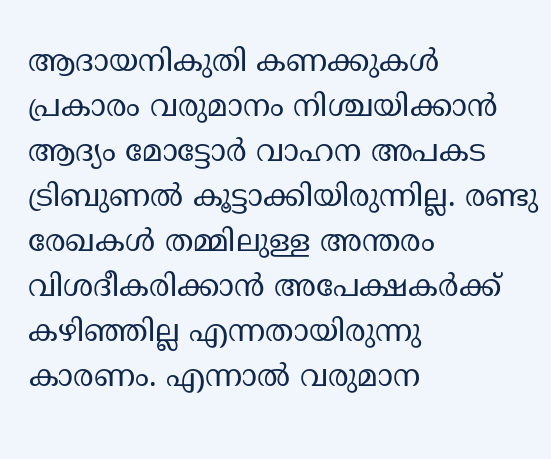ആദായനികുതി കണക്കുകൾ പ്രകാരം വരുമാനം നിശ്ചയിക്കാൻ ആദ്യം മോട്ടോർ വാഹന അപകട ട്രിബുണൽ കൂട്ടാക്കിയിരുന്നില്ല. രണ്ടു രേഖകൾ തമ്മിലുള്ള അന്തരം വിശദീകരിക്കാൻ അപേക്ഷകർക്ക് കഴിഞ്ഞില്ല എന്നതായിരുന്നു കാരണം. എന്നാൽ വരുമാന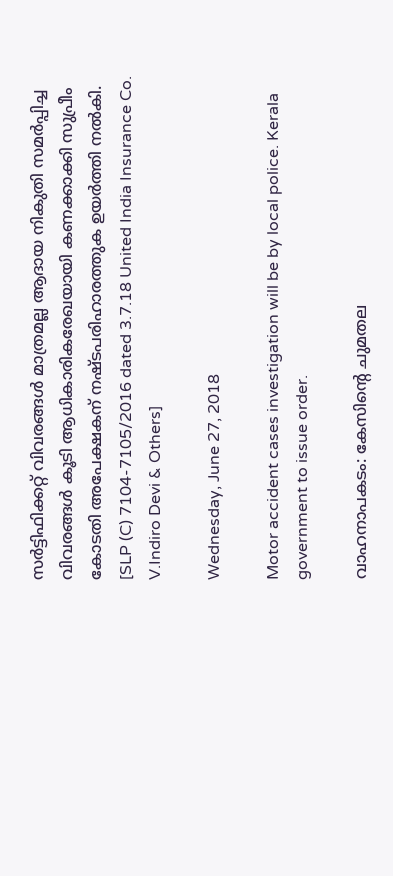സർട്ടിഫിക്കറ്റ് വിവരങ്ങൾ മാത്രമല്ല ആദായ നികുതി സമർപ്പിച്ച വിവരങ്ങൾ കൂടി ആധികാരികരേഖയായി കണക്കാക്കി സുപ്രീം കോടതി അപേക്ഷകന് നഷ്ടപരിഹാരത്തുക ഉയർത്തി നൽകി.
[SLP (C) 7104-7105/2016 dated 3.7.18 United India Insurance Co. V.Indiro Devi & Others]

Wednesday, June 27, 2018

Motor accident cases investigation will be by local police. Kerala government to issue order.

വാഹനാപകടം: കേസിന്‍റെ ചുമതല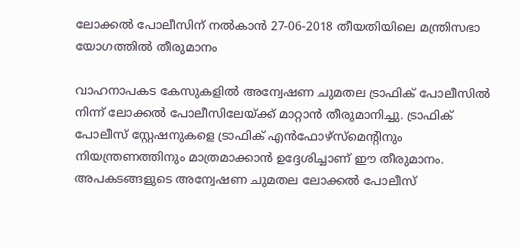ലോക്കല്‍ പോലീസിന് നൽകാൻ 27-06-2018 തീയതിയിലെ മന്ത്രിസഭാ യോഗത്തിൽ തീരുമാനം

വാഹനാപകട കേസുകളില്‍ അന്വേഷണ ചുമതല ട്രാഫിക് പോലീസില്‍ നിന്ന് ലോക്കല്‍ പോലീസിലേയ്ക്ക് മാറ്റാന്‍ തീരുമാനിച്ചു. ട്രാഫിക് പോലീസ് സ്റ്റേഷനുകളെ ട്രാഫിക് എന്‍ഫോഴ്സ്മെന്‍റിനും നിയന്ത്രണത്തിനും മാത്രമാക്കാന്‍ ഉദ്ദേശിച്ചാണ് ഈ തീരുമാനം. അപകടങ്ങളുടെ അന്വേഷണ ചുമതല ലോക്കല്‍ പോലീസ്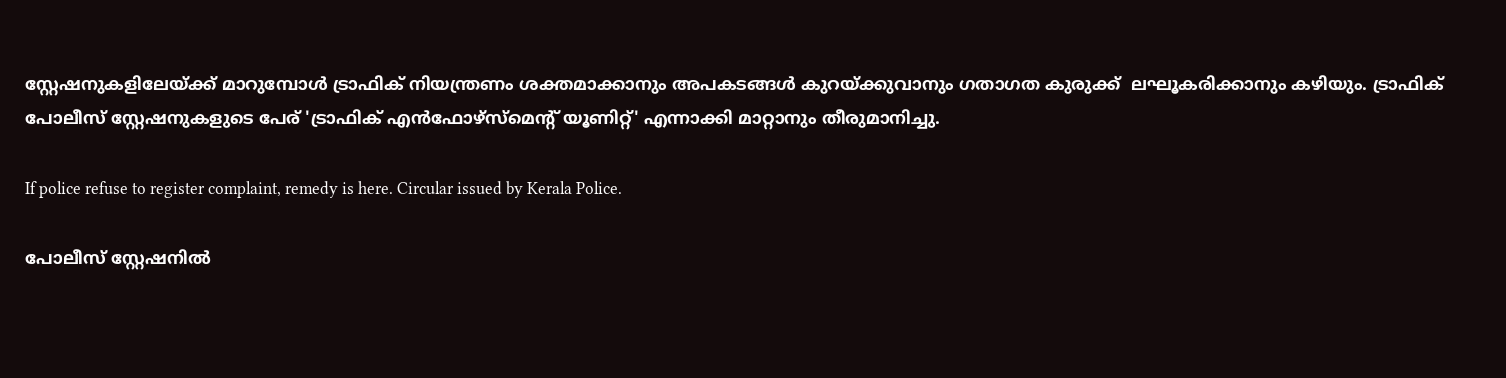സ്റ്റേഷനുകളിലേയ്ക്ക് മാറുമ്പോള്‍ ട്രാഫിക് നിയന്ത്രണം ശക്തമാക്കാനും അപകടങ്ങള്‍ കുറയ്ക്കുവാനും ഗതാഗത കുരുക്ക്  ലഘൂകരിക്കാനും കഴിയും. ട്രാഫിക് പോലീസ് സ്റ്റേഷനുകളുടെ പേര് 'ട്രാഫിക് എന്‍ഫോഴ്സ്മെന്‍റ് യൂണിറ്റ്' എന്നാക്കി മാറ്റാനും തീരുമാനിച്ചു.

If police refuse to register complaint, remedy is here. Circular issued by Kerala Police.

പോലീസ് സ്റ്റേഷനിൽ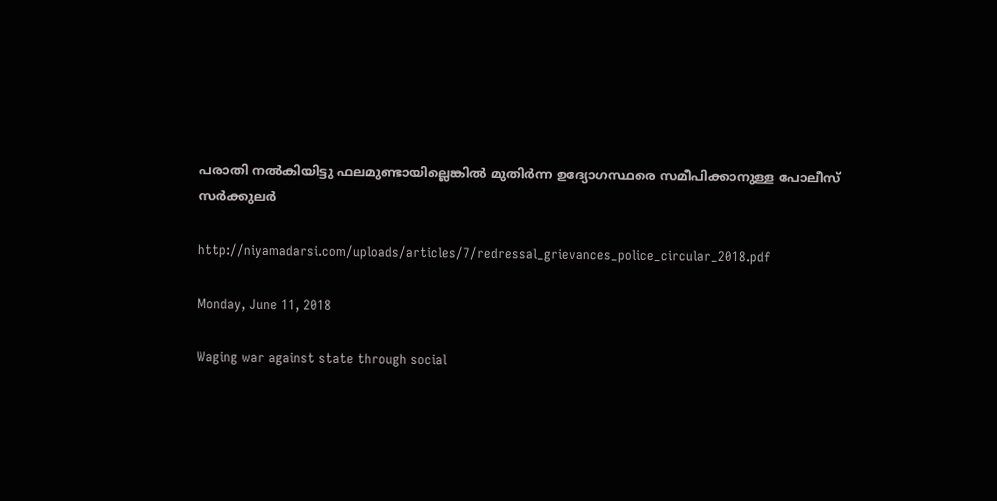പരാതി നൽകിയിട്ടു ഫലമുണ്ടായില്ലെങ്കിൽ മുതിർന്ന ഉദ്യോഗസ്ഥരെ സമീപിക്കാനുള്ള പോലീസ് സർക്കുലർ

http://niyamadarsi.com/uploads/articles/7/redressal_grievances_police_circular_2018.pdf

Monday, June 11, 2018

Waging war against state through social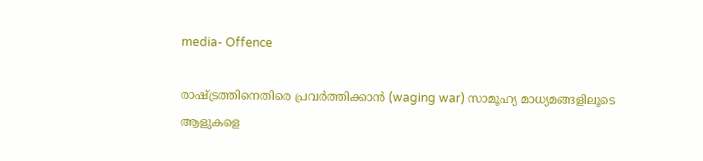media- Offence

രാഷ്ട്രത്തിനെതിരെ പ്രവർത്തിക്കാൻ (waging war) സാമൂഹ്യ മാധ്യമങ്ങളിലൂടെ ആളുകളെ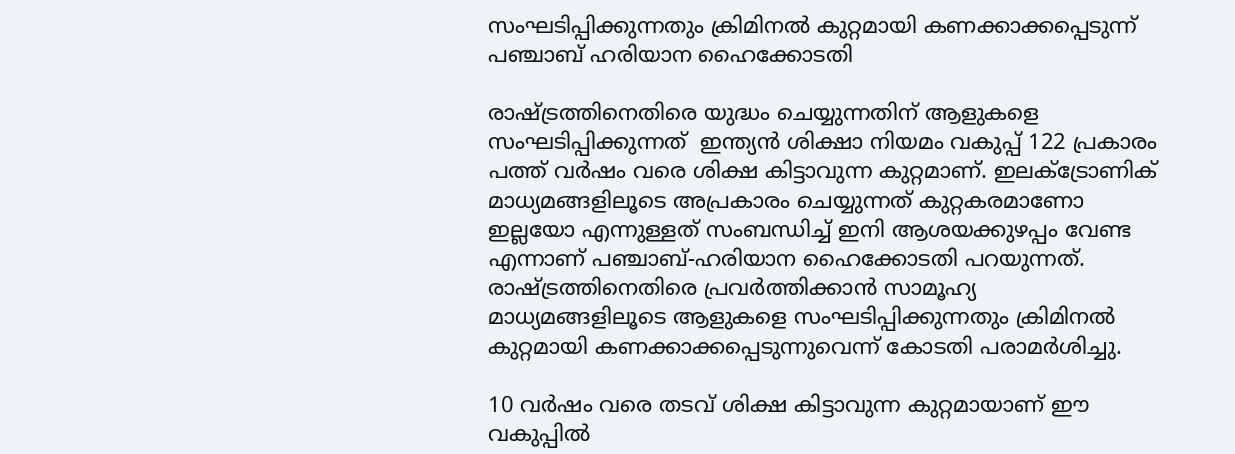സംഘടിപ്പിക്കുന്നതും ക്രിമിനൽ കുറ്റമായി കണക്കാക്കപ്പെടുന്ന് പഞ്ചാബ് ഹരിയാന ഹൈക്കോടതി

രാഷ്ട്രത്തിനെതിരെ യുദ്ധം ചെയ്യുന്നതിന് ആളുകളെ സംഘടിപ്പിക്കുന്നത്  ഇന്ത്യൻ ശിക്ഷാ നിയമം വകുപ്പ് 122 പ്രകാരം പത്ത് വർഷം വരെ ശിക്ഷ കിട്ടാവുന്ന കുറ്റമാണ്. ഇലക്ട്രോണിക് മാധ്യമങ്ങളിലൂടെ അപ്രകാരം ചെയ്യുന്നത് കുറ്റകരമാണോ ഇല്ലയോ എന്നുള്ളത് സംബന്ധിച്ച് ഇനി ആശയക്കുഴപ്പം വേണ്ട എന്നാണ് പഞ്ചാബ്-ഹരിയാന ഹൈക്കോടതി പറയുന്നത്. രാഷ്ട്രത്തിനെതിരെ പ്രവർത്തിക്കാൻ സാമൂഹ്യ മാധ്യമങ്ങളിലൂടെ ആളുകളെ സംഘടിപ്പിക്കുന്നതും ക്രിമിനൽ കുറ്റമായി കണക്കാക്കപ്പെടുന്നുവെന്ന് കോടതി പരാമർശിച്ചു.

10 വർഷം വരെ തടവ് ശിക്ഷ കിട്ടാവുന്ന കുറ്റമായാണ് ഈ വകുപ്പിൽ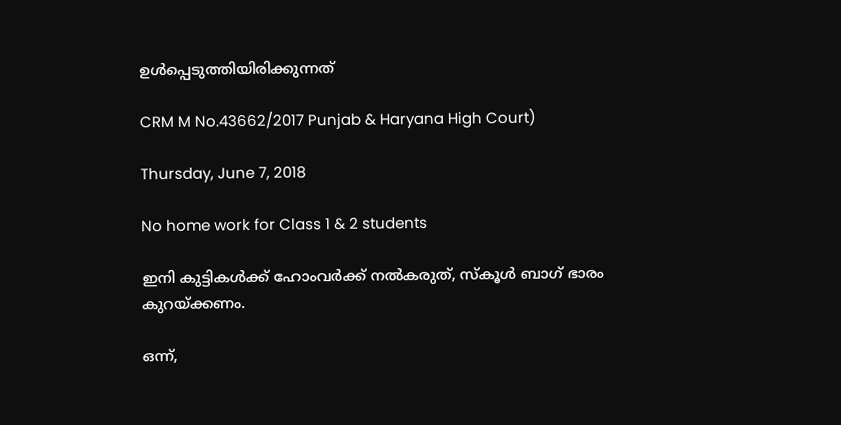ഉൾപ്പെടുത്തിയിരിക്കുന്നത്

CRM M No.43662/2017 Punjab & Haryana High Court)

Thursday, June 7, 2018

No home work for Class 1 & 2 students

ഇനി കുട്ടികൾക്ക് ഹോംവർക്ക് നൽകരുത്, സ്കൂൾ ബാഗ് ഭാരം കുറയ്ക്കണം.

ഒന്ന്,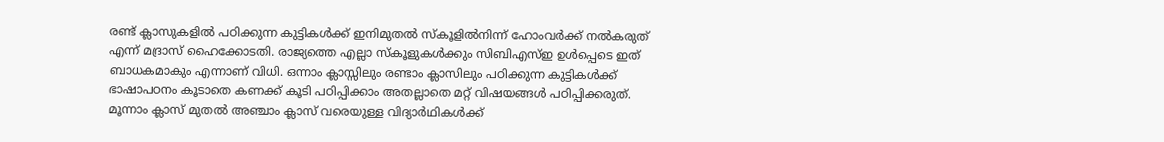രണ്ട് ക്ലാസുകളിൽ പഠിക്കുന്ന കുട്ടികൾക്ക് ഇനിമുതൽ സ്കൂളിൽനിന്ന് ഹോംവർക്ക് നൽകരുത് എന്ന് മദ്രാസ് ഹൈക്കോടതി. രാജ്യത്തെ എല്ലാ സ്കൂളുകൾക്കും സിബിഎസ്ഇ ഉൾപ്പെടെ ഇത് ബാധകമാകും എന്നാണ് വിധി. ഒന്നാം ക്ലാസ്സിലും രണ്ടാം ക്ലാസിലും പഠിക്കുന്ന കുട്ടികൾക്ക് ഭാഷാപഠനം കൂടാതെ കണക്ക് കൂടി പഠിപ്പിക്കാം അതല്ലാതെ മറ്റ് വിഷയങ്ങൾ പഠിപ്പിക്കരുത്. മൂന്നാം ക്ലാസ് മുതൽ അഞ്ചാം ക്ലാസ് വരെയുള്ള വിദ്യാർഥികൾക്ക്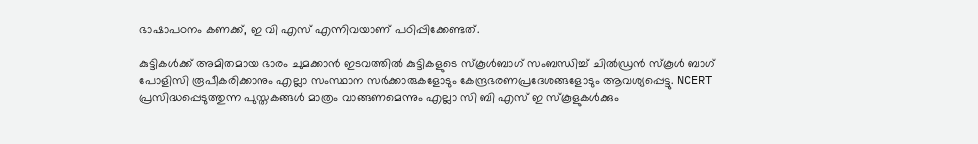ഭാഷാപഠനം കണക്ക്, ഇ വി എസ് എന്നിവയാണ് പഠിപ്പിക്കേണ്ടത്.

കുട്ടികൾക്ക് അമിതമായ ഭാരം ചുമക്കാൻ ഇടവത്തിൽ കുട്ടികളുടെ സ്കൂൾബാഗ് സംബന്ധിച്ച് ചിൽഡ്രൻ സ്കൂൾ ബാഗ് പോളിസി രൂപീകരിക്കാനും എല്ലാ സംസ്ഥാന സർക്കാരുകളോടും കേന്ദ്രഭരണപ്രദേശങ്ങളോടും ആവശ്യപ്പെട്ടു. NCERT പ്രസിദ്ധപ്പെടുത്തുന്ന പുസ്തകങ്ങൾ മാത്രം വാങ്ങണമെന്നും എല്ലാ സി ബി എസ് ഇ സ്കൂളുകൾക്കും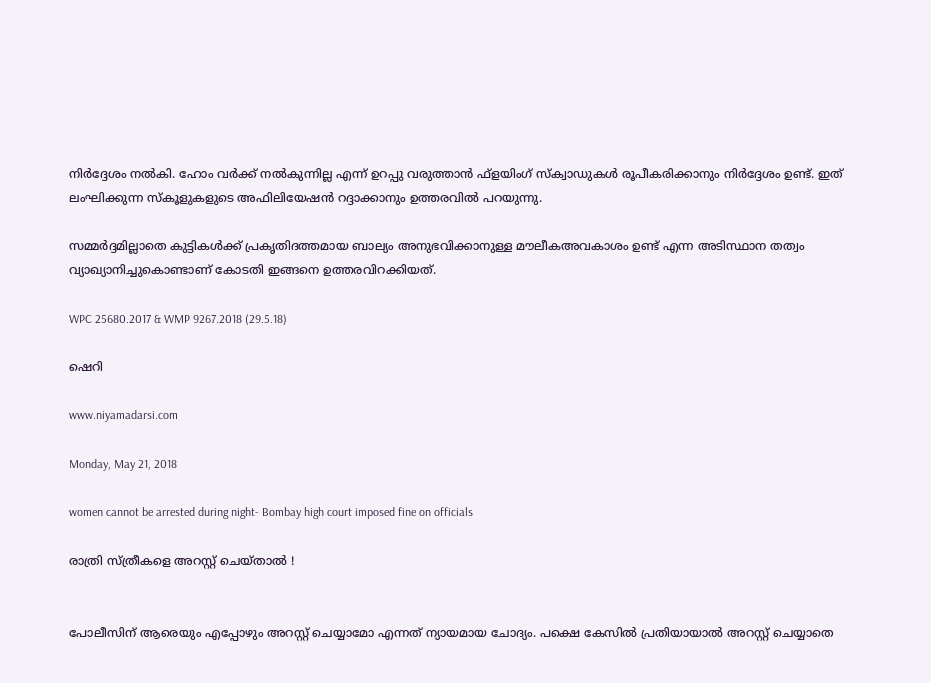നിർദ്ദേശം നൽകി. ഹോം വർക്ക് നൽകുന്നില്ല എന്ന് ഉറപ്പു വരുത്താൻ ഫ്ളയിംഗ് സ്ക്വാഡുകൾ രൂപീകരിക്കാനും നിർദ്ദേശം ഉണ്ട്. ഇത് ലംഘിക്കുന്ന സ്കൂളുകളുടെ അഫിലിയേഷൻ റദ്ദാക്കാനും ഉത്തരവിൽ പറയുന്നു.

സമ്മർദ്ദമില്ലാതെ കുട്ടികൾക്ക് പ്രകൃതിദത്തമായ ബാല്യം അനുഭവിക്കാനുള്ള മൗലീകഅവകാശം ഉണ്ട് എന്ന അടിസ്ഥാന തത്വം വ്യാഖ്യാനിച്ചുകൊണ്ടാണ് കോടതി ഇങ്ങനെ ഉത്തരവിറക്കിയത്.

WPC 25680.2017 & WMP 9267.2018 (29.5.18)

ഷെറി

www.niyamadarsi.com

Monday, May 21, 2018

women cannot be arrested during night- Bombay high court imposed fine on officials

രാത്രി സ്ത്രീകളെ അറസ്റ്റ് ചെയ്താല്‍ !


പോലീസിന് ആരെയും എപ്പോഴും അറസ്റ്റ് ചെയ്യാമോ എന്നത് ന്യായമായ ചോദ്യം. പക്ഷെ കേസില്‍ പ്രതിയായാല്‍ അറസ്റ്റ് ചെയ്യാതെ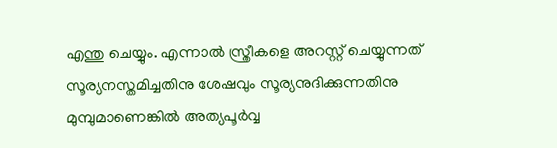എന്തു ചെയ്യും. എന്നാല്‍ സ്ത്രീകളെ അറസ്റ്റ് ചെയ്യുന്നത് സൂര്യനസ്തമിച്ചതിനു ശേഷവും സൂര്യനുദിക്കുന്നതിനു മുമ്പുമാണെങ്കില്‍ അത്യപൂര്‍വ്വ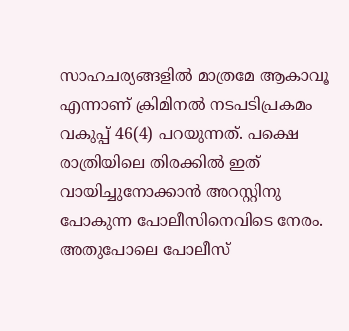സാഹചര്യങ്ങളില്‍ മാത്രമേ ആകാവൂ എന്നാണ് ക്രിമിനല്‍ നടപടിപ്രകമം വകുപ്പ് 46(4) പറയുന്നത്. പക്ഷെ രാത്രിയിലെ തിരക്കില്‍ ഇത് വായിച്ചുനോക്കാന്‍ അറസ്റ്റിനു പോകുന്ന പോലീസിനെവിടെ നേരം. അതുപോലെ പോലീസ്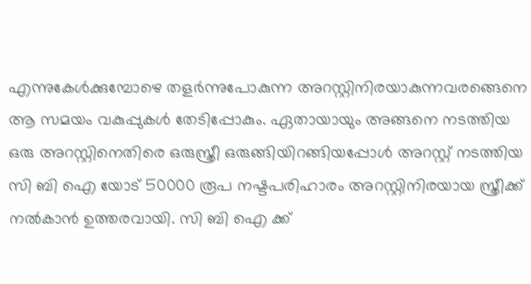എന്നുകേള്‍ക്കുമ്പോഴെ തളര്‍ന്നുപോകുന്ന അറസ്റ്റിനിരയാകുന്നവരങ്ങെനെ ആ സമയം വകുപ്പുകള്‍ തേടിപ്പോകും. ഏതായായും അങ്ങനെ നടത്തിയ ഒരു അറസ്റ്റിനെതിരെ ഒരുസ്ത്രീ ഒരുങ്ങിയിറങ്ങിയപ്പോള്‍ അറസ്റ്റ് നടത്തിയ സി ബി ഐ യോട് 50000 രൂപ നഷ്ടപരിഹാരം അറസ്റ്റിനിരയായ സ്ത്രീക്ക് നല്‍കാന്‍ ഉത്തരവായി. സി ബി ഐ ക്ക്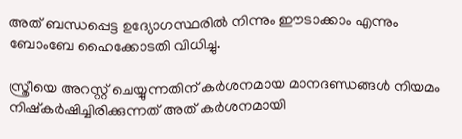അത് ബന്ധപ്പെട്ട ഉദ്യോഗസ്ഥരില്‍ നിന്നും ഈടാക്കാം എന്നും ബോംബേ ഹൈക്കോടതി വിധിച്ചു.

സ്ത്രീയെ അറസ്റ്റ് ചെയ്യുന്നതിന് കര്‍ശനമായ മാനദണ്ഡങ്ങള്‍ നിയമം നിഷ്കര്‍ഷിച്ചിരിക്കുന്നത് അത് കര്‍ശനമായി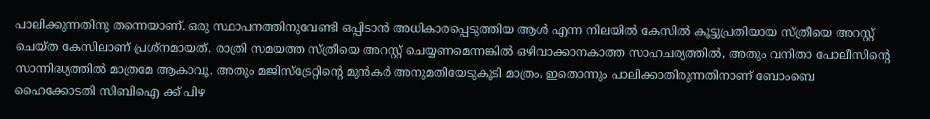പാലിക്കുന്നതിനു തന്നെയാണ്. ഒരു സ്ഥാപനത്തിനുവേണ്ടി ഒപ്പിടാന്‍ അധികാരപ്പെടുത്തിയ ആള്‍ എന്ന നിലയില്‍ കേസില്‍ കൂട്ടുപ്രതിയായ സ്ത്രീയെ അറസ്റ്റ് ചെയ്ത കേസിലാണ് പ്രശ്നമായത്. രാത്രി സമയത്ത സ്ത്രീയെ അറസ്റ്റ് ചെയ്യണമെന്നങ്കില്‍ ഒഴിവാക്കാനകാത്ത സാഹചര്യത്തില്‍, അതും വനിതാ പോലീസിന്‍റെ സാന്നിദ്ധ്യത്തില്‍ മാത്രമേ ആകാവൂ. അതും മജിസ്ട്രേറ്റിന്‍റെ മുന്‍കര്‍ അനുമതിയേടുകൂടി മാത്രം. ഇതൊന്നും പാലിക്കാതിരുന്നതിനാണ് ബോംബെ ഹൈക്കോടതി സിബിഐ ക്ക് പിഴ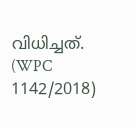വിധിച്ചത്. (WPC 1142/2018)